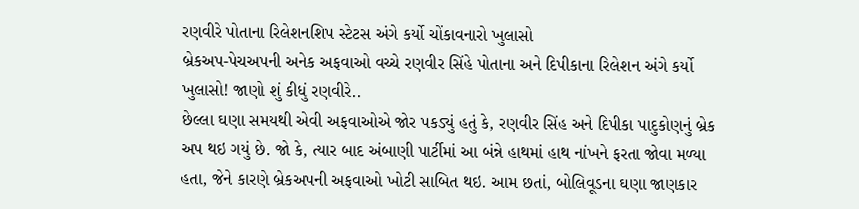રણવીરે પોતાના રિલેશનશિપ સ્ટેટસ અંગે કર્યો ચોંકાવનારો ખુલાસો
બ્રેકઅપ-પેચઅપની અનેક અફવાઓ વચ્ચે રણવીર સિંહે પોતાના અને દિપીકાના રિલેશન અંગે કર્યો ખુલાસો! જાણો શું કીધું રણવીરે..
છેલ્લા ઘણા સમયથી એવી અફવાઓએ જોર પકડ્યું હતું કે, રણવીર સિંહ અને દિપીકા પાદુકોણનું બ્રેક અપ થઇ ગયું છે. જો કે, ત્યાર બાદ અંબાણી પાર્ટીમાં આ બંન્ને હાથમાં હાથ નાંખને ફરતા જોવા મળ્યા હતા, જેને કારણે બ્રેકઅપની અફવાઓ ખોટી સાબિત થઇ. આમ છતાં, બોલિવૂડના ઘણા જાણકાર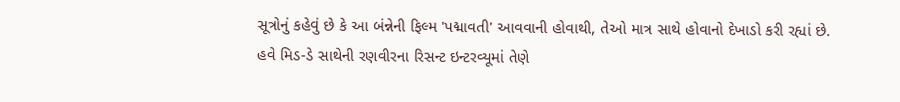સૂત્રોનું કહેવું છે કે આ બંન્નેની ફિલ્મ 'પદ્માવતી' આવવાની હોવાથી, તેઓ માત્ર સાથે હોવાનો દેખાડો કરી રહ્યાં છે.
હવે મિડ-ડે સાથેની રણવીરના રિસન્ટ ઇન્ટરવ્યૂમાં તેણે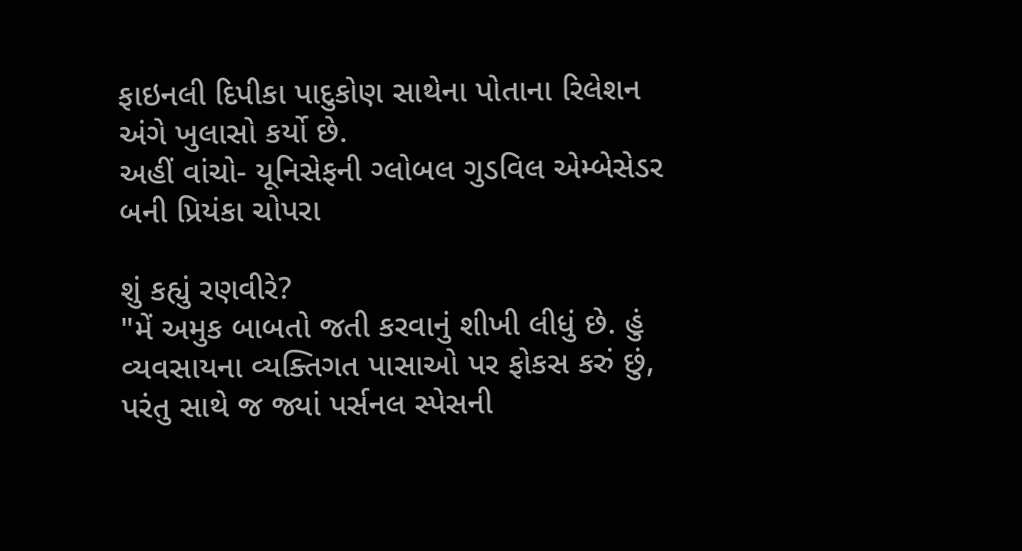ફાઇનલી દિપીકા પાદુકોણ સાથેના પોતાના રિલેશન અંગે ખુલાસો કર્યો છે.
અહીં વાંચો- યૂનિસેફની ગ્લોબલ ગુડવિલ એમ્બેસેડર બની પ્રિયંકા ચોપરા

શું કહ્યું રણવીરે?
"મેં અમુક બાબતો જતી કરવાનું શીખી લીધું છે. હું વ્યવસાયના વ્યક્તિગત પાસાઓ પર ફોકસ કરું છું, પરંતુ સાથે જ જ્યાં પર્સનલ સ્પેસની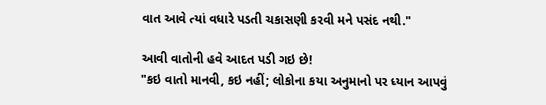વાત આવે ત્યાં વધારે પડતી ચકાસણી કરવી મને પસંદ નથી."

આવી વાતોની હવે આદત પડી ગઇ છે!
"કઇ વાતો માનવી, કઇ નહીં; લોકોના કયા અનુમાનો પર ધ્યાન આપવું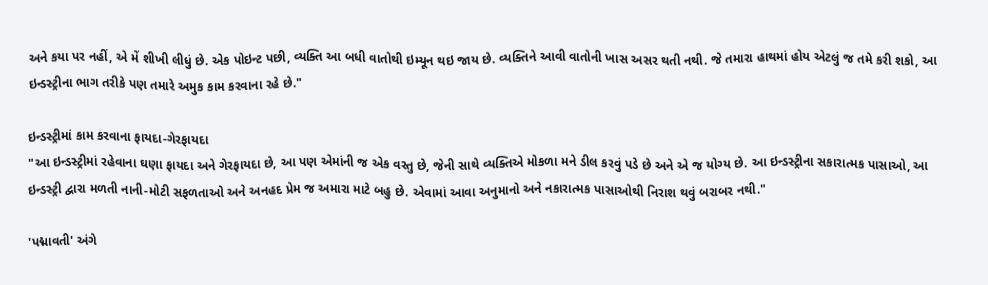અને કયા પર નહીં, એ મેં શીખી લીધું છે. એક પોઇન્ટ પછી, વ્યક્તિ આ બધી વાતોથી ઇમ્યૂન થઇ જાય છે. વ્યક્તિને આવી વાતોની ખાસ અસર થતી નથી. જે તમારા હાથમાં હોય એટલું જ તમે કરી શકો, આ ઇન્ડસ્ટ્રીના ભાગ તરીકે પણ તમારે અમુક કામ કરવાના રહે છે."

ઇન્ડસ્ટ્રીમાં કામ કરવાના ફાયદા-ગેરફાયદા
"આ ઇન્ડસ્ટ્રીમાં રહેવાના ઘણા ફાયદા અને ગેરફાયદા છે, આ પણ એમાંની જ એક વસ્તુ છે, જેની સાથે વ્યક્તિએ મોકળા મને ડીલ કરવું પડે છે અને એ જ યોગ્ય છે. આ ઇન્ડસ્ટ્રીના સકારાત્મક પાસાઓ, આ ઇન્ડસ્ટ્રી દ્વારા મળતી નાની-મોટી સફળતાઓ અને અનહદ પ્રેમ જ અમારા માટે બહુ છે. એવામાં આવા અનુમાનો અને નકારાત્મક પાસાઓથી નિરાશ થવું બરાબર નથી."

'પદ્માવતી' અંગે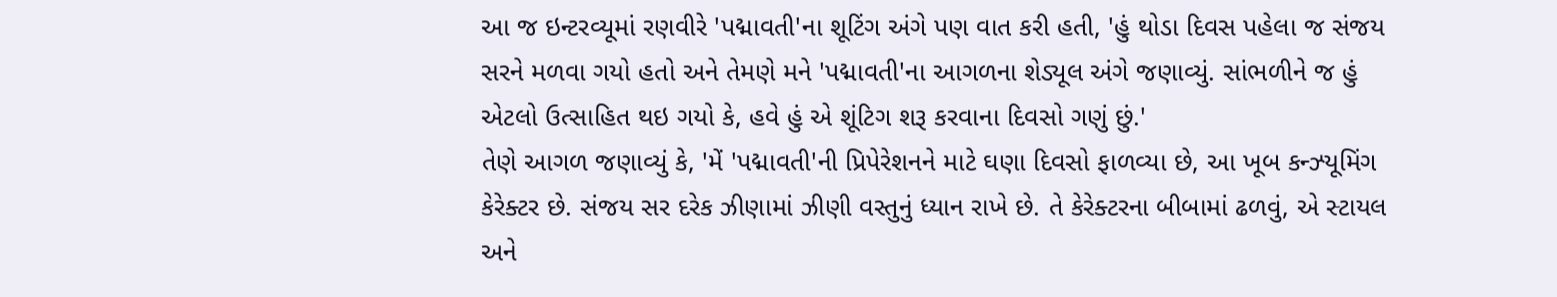આ જ ઇન્ટરવ્યૂમાં રણવીરે 'પદ્માવતી'ના શૂટિંગ અંગે પણ વાત કરી હતી, 'હું થોડા દિવસ પહેલા જ સંજય સરને મળવા ગયો હતો અને તેમણે મને 'પદ્માવતી'ના આગળના શેડ્યૂલ અંગે જણાવ્યું. સાંભળીને જ હું એટલો ઉત્સાહિત થઇ ગયો કે, હવે હું એ શૂંટિગ શરૂ કરવાના દિવસો ગણું છું.'
તેણે આગળ જણાવ્યું કે, 'મેં 'પદ્માવતી'ની પ્રિપેરેશનને માટે ઘણા દિવસો ફાળવ્યા છે, આ ખૂબ કન્ઝ્યૂમિંગ કેરેક્ટર છે. સંજય સર દરેક ઝીણામાં ઝીણી વસ્તુનું ધ્યાન રાખે છે. તે કેરેક્ટરના બીબામાં ઢળવું, એ સ્ટાયલ અને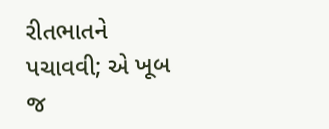રીતભાતને પચાવવી; એ ખૂબ જ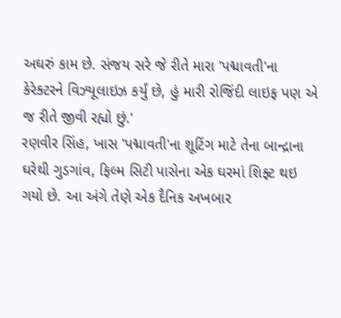અઘરું કામ છે. સંજય સરે જે રીતે મારા 'પદ્માવતી'ના કેરેક્ટરને વિઝ્યૂલાઇઝ કર્યું છે, હું મારી રોજિંદી લાઇફ પણ એ જ રીતે જીવી રહ્યો છું.'
રણવીર સિંહ, ખાસ 'પદ્માવતી'ના શૂટિંગ માટે તેના બાન્દ્રાના ઘરેથી ગુડગાંવ, ફિલ્મ સિટી પાસેના એક ઘરમાં શિફ્ટ થઇ ગયો છે. આ અંગે તેણે એક દૈનિક અખબાર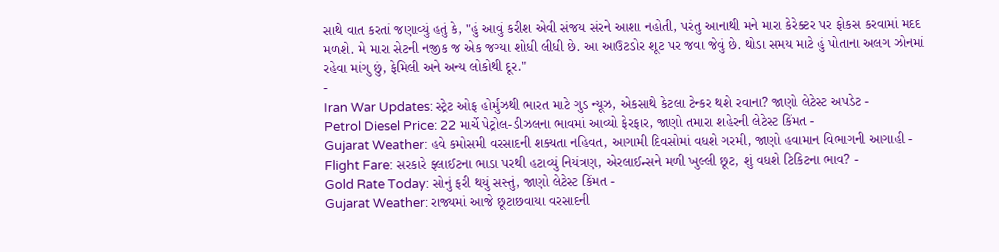સાથે વાત કરતાં જણાવ્યું હતું કે, "હું આવું કરીશ એવી સંજય સંરને આશા નહોતી, પરંતુ આનાથી મને મારા કેરેક્ટર પર ફોકસ કરવામાં મદદ મળશે. મે મારા સેટની નજીક જ એક જગ્યા શોધી લીધી છે. આ આઉટડોર શૂટ પર જવા જેવું છે. થોડા સમય માટે હું પોતાના અલગ ઝોનમાં રહેવા માંગુ છું, ફેમિલી અને અન્ય લોકોથી દૂર."
-
Iran War Updates: સ્ટ્રેટ ઓફ હોર્મુઝથી ભારત માટે ગુડ ન્યૂઝ, એકસાથે કેટલા ટેન્કર થશે રવાના? જાણો લેટેસ્ટ અપડેટ -
Petrol Diesel Price: 22 માર્ચે પેટ્રોલ-ડીઝલના ભાવમાં આવ્યો ફેરફાર, જાણો તમારા શહેરની લેટેસ્ટ કિંમત -
Gujarat Weather: હવે કમોસમી વરસાદની શક્યતા નહિવત, આગામી દિવસોમાં વધશે ગરમી, જાણો હવામાન વિભાગની આગાહી -
Flight Fare: સરકારે ફ્લાઈટના ભાડા પરથી હટાવ્યું નિયંત્રણ, એરલાઈન્સને મળી ખુલ્લી છૂટ, શું વધશે ટિકિટના ભાવ? -
Gold Rate Today: સોનું ફરી થયું સસ્તું, જાણો લેટેસ્ટ કિંમત -
Gujarat Weather: રાજ્યમાં આજે છૂટાછવાયા વરસાદની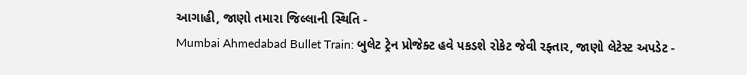આગાહી, જાણો તમારા જિલ્લાની સ્થિતિ -
Mumbai Ahmedabad Bullet Train: બુલેટ ટ્રેન પ્રોજેક્ટ હવે પકડશે રોકેટ જેવી રફ્તાર, જાણો લેટેસ્ટ અપડેટ -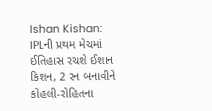Ishan Kishan: IPLની પ્રથમ મેચમાં ઈતિહાસ રચશે ઈશાન કિશન, 2 રન બનાવીને કોહલી-રોહિતના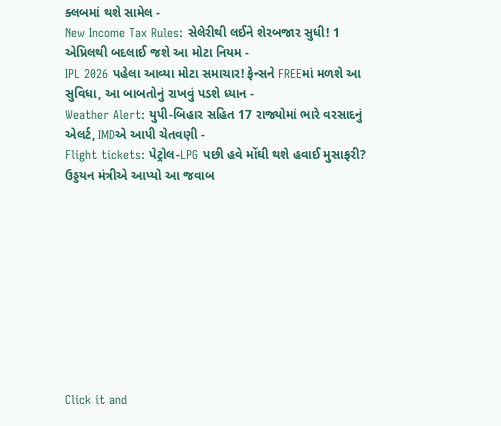ક્લબમાં થશે સામેલ -
New Income Tax Rules: સેલેરીથી લઈને શેરબજાર સુધી! 1 એપ્રિલથી બદલાઈ જશે આ મોટા નિયમ -
IPL 2026 પહેલા આવ્યા મોટા સમાચાર! ફેન્સને FREEમાં મળશે આ સુવિધા, આ બાબતોનું રાખવું પડશે ધ્યાન -
Weather Alert: યુપી-બિહાર સહિત 17 રાજ્યોમાં ભારે વરસાદનું એલર્ટ, IMDએ આપી ચેતવણી -
Flight tickets: પેટ્રોલ-LPG પછી હવે મોંઘી થશે હવાઈ મુસાફરી? ઉડ્ડયન મંત્રીએ આપ્યો આ જવાબ










Click it and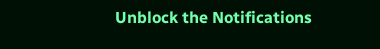Unblock the Notifications